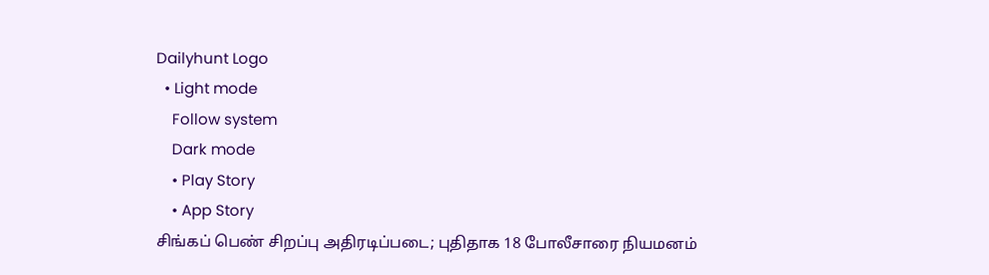Dailyhunt Logo
  • Light mode
    Follow system
    Dark mode
    • Play Story
    • App Story
சிங்கப் பெண் சிறப்பு அதிரடிப்படை; புதிதாக 18 போலீசாரை நியமனம்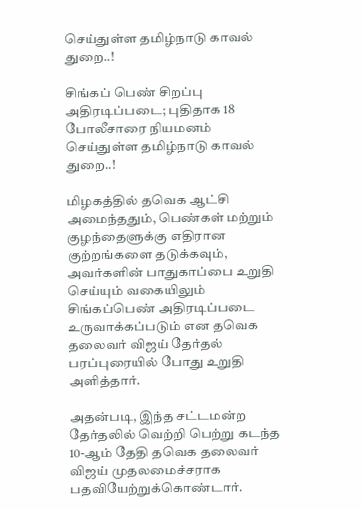செய்துள்ள தமிழ்நாடு காவல் துறை..!

சிங்கப் பெண் சிறப்பு அதிரடிப்படை; புதிதாக 18 போலீசாரை நியமனம் செய்துள்ள தமிழ்நாடு காவல் துறை..!

மிழகத்தில் தவெக ஆட்சி அமைந்ததும், பெண்கள் மற்றும் குழந்தைளுக்கு எதிரான குற்றங்களை தடுக்கவும், அவர்களின் பாதுகாப்பை உறுதி செய்யும் வகையிலும் சிங்கப்பெண் அதிரடிப்படை உருவாக்கப்படும் என தவெக தலைவர் விஜய் தேர்தல் பரப்புரையில் போது உறுதி அளித்தார்.

அதன்படி, இந்த சட்டமன்ற தேர்தலில் வெற்றி பெற்று கடந்த 10-ஆம் தேதி தவெக தலைவர் விஜய் முதலமைச்சராக பதவியேற்றுக்கொண்டார்.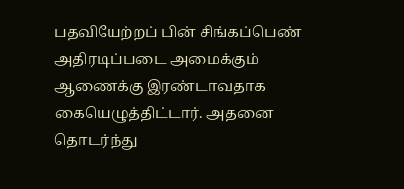பதவியேற்றப் பின் சிங்கப்பெண் அதிரடிப்படை அமைக்கும் ஆணைக்கு இரண்டாவதாக கையெழுத்திட்டார். அதனை தொடர்ந்து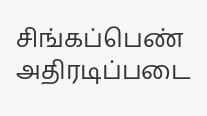சிங்கப்பெண் அதிரடிப்படை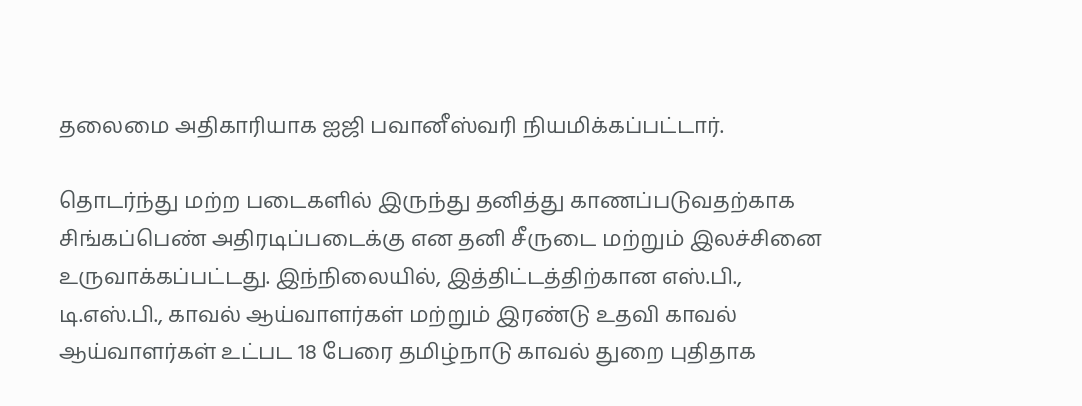தலைமை அதிகாரியாக ஐஜி பவானீஸ்வரி நியமிக்கப்பட்டார்.

தொடர்ந்து மற்ற படைகளில் இருந்து தனித்து காணப்படுவதற்காக சிங்கப்பெண் அதிரடிப்படைக்கு என தனி சீருடை மற்றும் இலச்சினை உருவாக்கப்பட்டது. இந்நிலையில், இத்திட்டத்திற்கான எஸ்.பி., டி.எஸ்.பி., காவல் ஆய்வாளர்கள் மற்றும் இரண்டு உதவி காவல் ஆய்வாளர்கள் உட்பட 18 பேரை தமிழ்நாடு காவல் துறை புதிதாக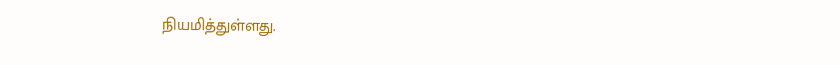நியமித்துள்ளது.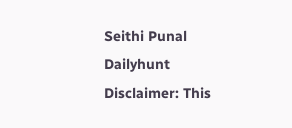Seithi Punal
Dailyhunt
Disclaimer: This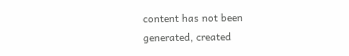content has not been generated, created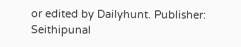or edited by Dailyhunt. Publisher: Seithipunal